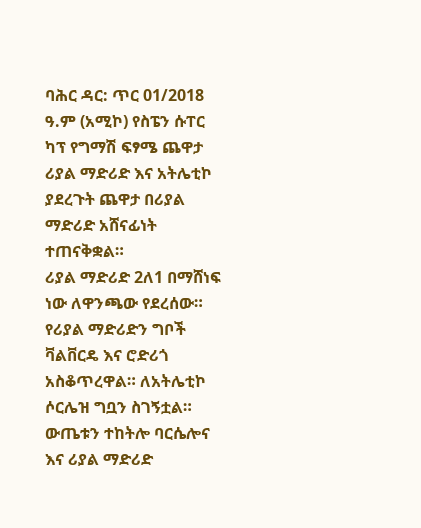ባሕር ዳር: ጥር 01/2018 ዓ.ም (አሚኮ) የስፔን ሱፐር ካፕ የግማሽ ፍፃሜ ጨዋታ ሪያል ማድሪድ እና አትሌቲኮ ያደረጉት ጨዋታ በሪያል ማድሪድ አሸናፊነት ተጠናቅቋል።
ሪያል ማድሪድ 2ለ1 በማሸነፍ ነው ለዋንጫው የደረሰው።
የሪያል ማድሪድን ግቦች ቫልቨርዴ እና ሮድሪጎ አስቆጥረዋል። ለአትሌቲኮ ሶርሌዝ ግቧን ስገኝቷል።
ውጤቱን ተከትሎ ባርሴሎና እና ሪያል ማድሪድ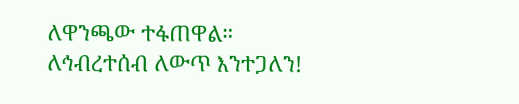ለዋንጫው ተፋጠዋል።
ለኅብረተሰብ ለውጥ እንተጋለን!